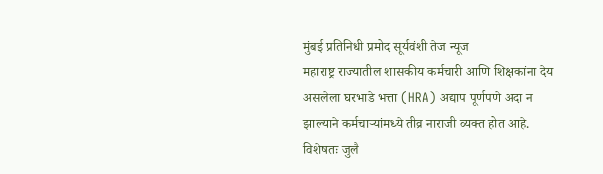मुंबई प्रतिनिधी प्रमोद सूर्यवंशी तेज न्यूज
महाराष्ट्र राज्यातील शासकीय कर्मचारी आणि शिक्षकांना देय असलेला घरभाडे भत्ता (HRA) अद्याप पूर्णपणे अदा न झाल्याने कर्मचाऱ्यांमध्ये तीव्र नाराजी व्यक्त होत आहे. विशेषतः जुलै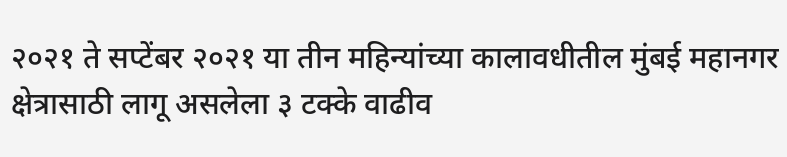२०२१ ते सप्टेंबर २०२१ या तीन महिन्यांच्या कालावधीतील मुंबई महानगर क्षेत्रासाठी लागू असलेला ३ टक्के वाढीव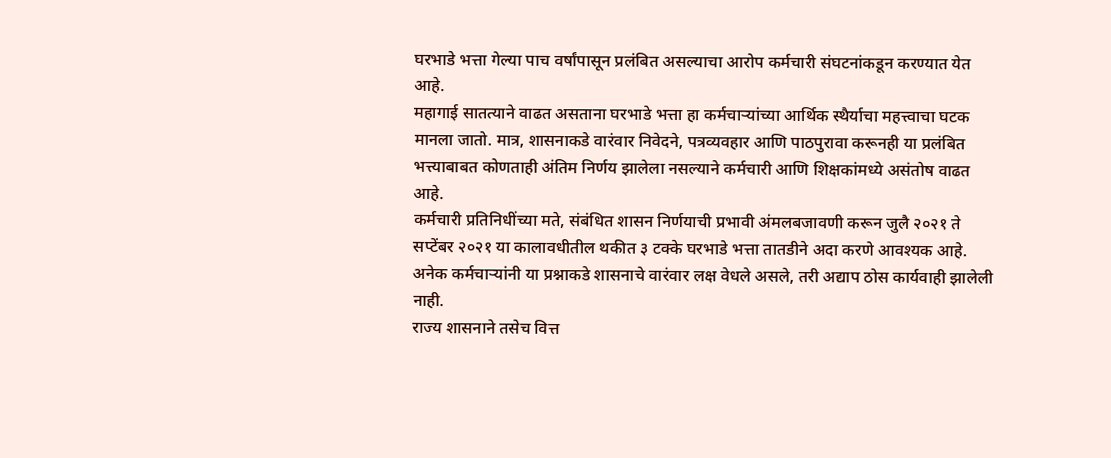घरभाडे भत्ता गेल्या पाच वर्षांपासून प्रलंबित असल्याचा आरोप कर्मचारी संघटनांकडून करण्यात येत आहे.
महागाई सातत्याने वाढत असताना घरभाडे भत्ता हा कर्मचाऱ्यांच्या आर्थिक स्थैर्याचा महत्त्वाचा घटक मानला जातो. मात्र, शासनाकडे वारंवार निवेदने, पत्रव्यवहार आणि पाठपुरावा करूनही या प्रलंबित भत्त्याबाबत कोणताही अंतिम निर्णय झालेला नसल्याने कर्मचारी आणि शिक्षकांमध्ये असंतोष वाढत आहे.
कर्मचारी प्रतिनिधींच्या मते, संबंधित शासन निर्णयाची प्रभावी अंमलबजावणी करून जुलै २०२१ ते सप्टेंबर २०२१ या कालावधीतील थकीत ३ टक्के घरभाडे भत्ता तातडीने अदा करणे आवश्यक आहे. अनेक कर्मचाऱ्यांनी या प्रश्नाकडे शासनाचे वारंवार लक्ष वेधले असले, तरी अद्याप ठोस कार्यवाही झालेली नाही.
राज्य शासनाने तसेच वित्त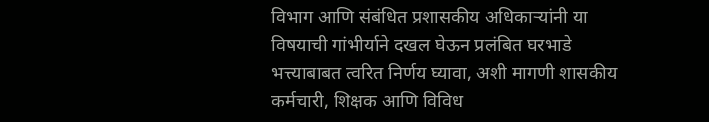विभाग आणि संबंधित प्रशासकीय अधिकाऱ्यांनी या विषयाची गांभीर्याने दखल घेऊन प्रलंबित घरभाडे भत्त्याबाबत त्वरित निर्णय घ्यावा, अशी मागणी शासकीय कर्मचारी, शिक्षक आणि विविध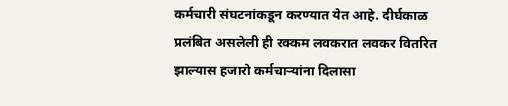कर्मचारी संघटनांकडून करण्यात येत आहे. दीर्घकाळ प्रलंबित असलेली ही रक्कम लवकरात लवकर वितरित झाल्यास हजारो कर्मचाऱ्यांना दिलासा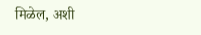मिळेल, अशी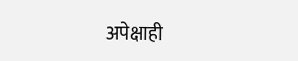अपेक्षाही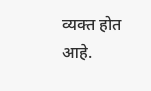व्यक्त होत आहे.